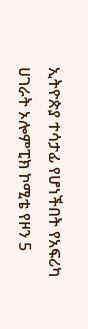ኢትዮጵያ ተሳታፊ የሆነችበት የአፍሪካ ሀገራት ኦሎምፒክ ኮሚቴ የዞን 5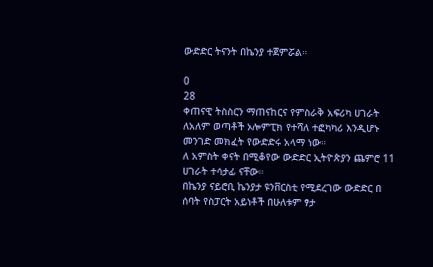ውድድር ትናንት በኬንያ ተጀምሯል።

0
28
ቀጠናዊ ትስስርን ማጠናከርና የምስራቅ አፍሪካ ሀገራት ለአለም ወጣቶች ኦሎምፒክ የተሻለ ተፎካካሪ እንዲሆኑ መንገድ መክፈት የውድድሩ አላማ ነው።
ለ አምስት ቀናት በሚቆየው ውድድር ኢትዮጵያን ጨምሮ 11 ሀገራት ተሳታፊ ናቸው።
በኬንያ ናይሮቢ ኬንያታ ዩንቨርስቲ የሚደረገው ውድድር በ ሰባት የስፓርት አይነቶች በሁለቱም ፃታ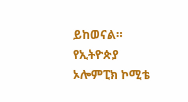ይከወናል።
የኢትዮጵያ ኦሎምፒክ ኮሚቴ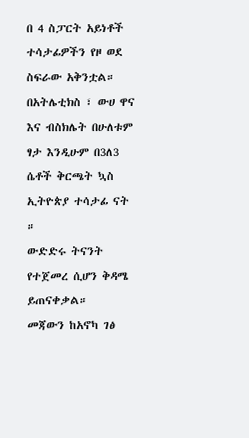በ 4 ስፓርት አይነቶች ተሳታፊዎችን የዞ ወደ ስፍራው አቅንቷል።
በአትሌቲክስ ፣ ውሀ ዋና እና ብስክሌት በሁለቱም ፃታ እንዲሁም በ3ለ3 ሴቶች ቅርጫት ኳስ ኢትዮጵያ ተሳታፊ ናት ።
ውድድሩ ትናንት የተጀመረ ሲሆን ቅዳሜ ይጠናቀቃል።
መጃውን ከአኖካ ገፅ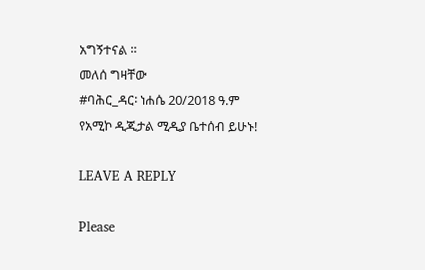አግኝተናል ።
መለሰ ግዛቸው
#ባሕር_ዳር፡ ነሐሴ 20/2018 ዓ.ም
የአሚኮ ዲጂታል ሚዲያ ቤተሰብ ይሁኑ!

LEAVE A REPLY

Please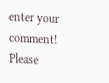enter your comment!
Please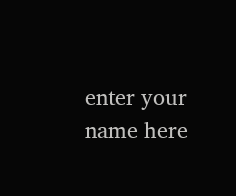enter your name here